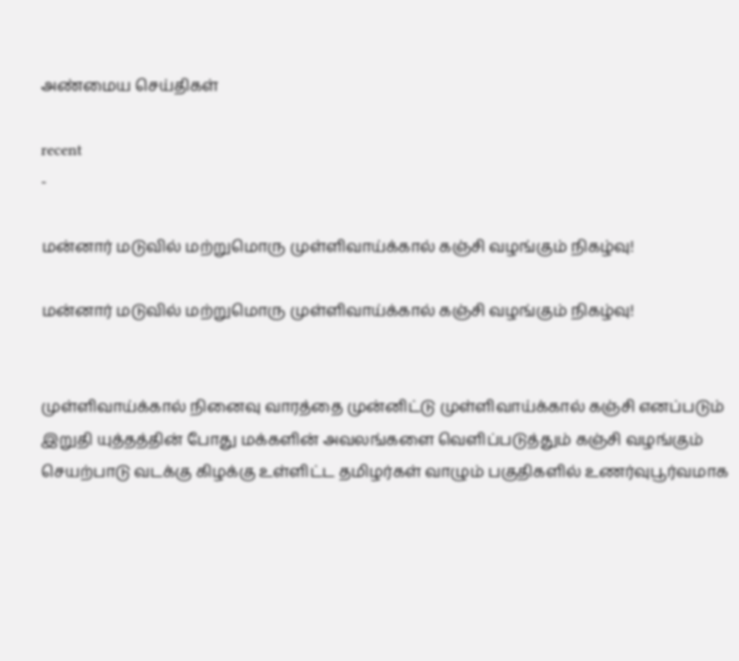அண்மைய செய்திகள்

recent
-

மன்னார் மடுவில் மற்றுமொரு முள்ளிவாய்க்கால் கஞ்சி வழங்கும் நிகழ்வு!

மன்னார் மடுவில் மற்றுமொரு முள்ளிவாய்க்கால் கஞ்சி வழங்கும் நிகழ்வு!


முள்ளிவாய்க்கால் நினைவு வாரத்தை முன்னிட்டு முள்ளிவாய்க்கால் கஞ்சி எனப்படும் இறுதி யுத்தத்தின் போது மக்களின் அவலங்களை வெளிப்படுத்தும் கஞ்சி வழங்கும் செயற்பாடு வடக்கு கிழக்கு உள்ளிட்ட தமிழர்கள் வாழும் பகுதிகளில் உணர்வுபூர்வமாக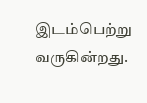இடம்பெற்று வருகின்றது.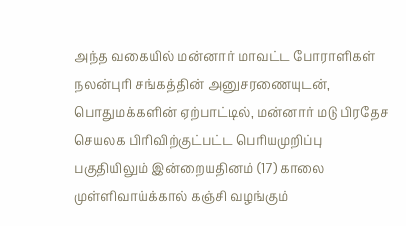அந்த வகையில் மன்னார் மாவட்ட போராளிகள் நலன்புரி சங்கத்தின் அனுசரணையுடன், பொதுமக்களின் ஏற்பாட்டில், மன்னார் மடு பிரதேச செயலக பிரிவிற்குட்பட்ட பெரியமுறிப்பு பகுதியிலும் இன்றையதினம் (17) காலை முள்ளிவாய்க்கால் கஞ்சி வழங்கும்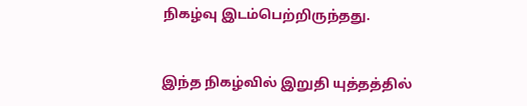நிகழ்வு இடம்பெற்றிருந்தது.


இந்த நிகழ்வில் இறுதி யுத்தத்தில்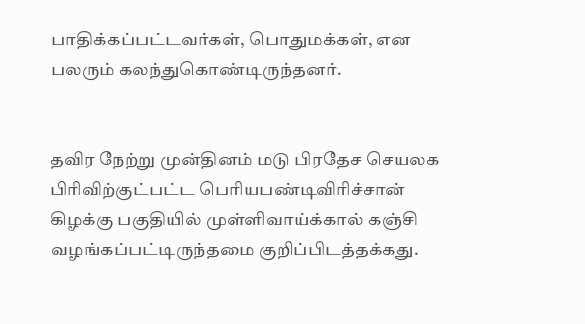பாதிக்கப்பட்டவர்கள், பொதுமக்கள், என பலரும் கலந்துகொண்டிருந்தனர்.


தவிர நேற்று முன்தினம் மடு பிரதேச செயலக பிரிவிற்குட்பட்ட பெரியபண்டிவிரிச்சான் கிழக்கு பகுதியில் முள்ளிவாய்க்கால் கஞ்சி வழங்கப்பட்டிருந்தமை குறிப்பிடத்தக்கது.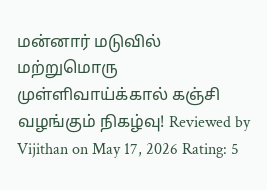மன்னார் மடுவில் மற்றுமொரு முள்ளிவாய்க்கால் கஞ்சி வழங்கும் நிகழ்வு! Reviewed by Vijithan on May 17, 2026 Rating: 5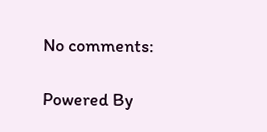No comments:

Powered By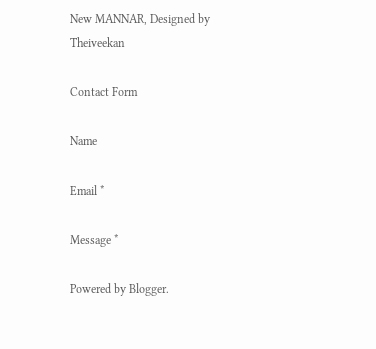New MANNAR, Designed by Theiveekan

Contact Form

Name

Email *

Message *

Powered by Blogger.